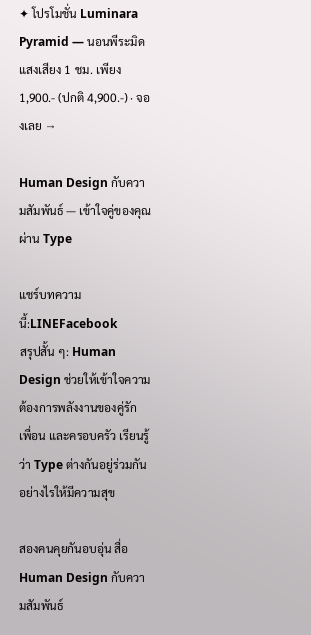✦ โปรโมชั่น Luminara Pyramid — นอนพีระมิดแสงเสียง 1 ชม. เพียง 1,900.- (ปกติ 4,900.-) · จองเลย →

Human Design กับความสัมพันธ์ — เข้าใจคู่ของคุณผ่าน Type

แชร์บทความนี้:LINEFacebook
สรุปสั้น ๆ: Human Design ช่วยให้เข้าใจความต้องการพลังงานของคู่รัก เพื่อน และครอบครัว เรียนรู้ว่า Type ต่างกันอยู่ร่วมกันอย่างไรให้มีความสุข

สองคนคุยกันอบอุ่น สื่อ Human Design กับความสัมพันธ์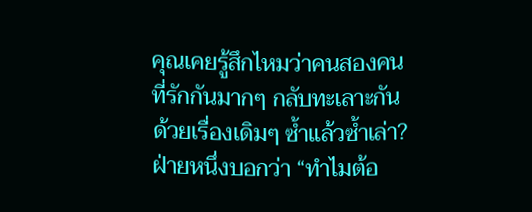คุณเคยรู้สึกไหมว่าคนสองคนที่รักกันมากๆ กลับทะเลาะกันด้วยเรื่องเดิมๆ ซ้ำแล้วซ้ำเล่า? ฝ่ายหนึ่งบอกว่า “ทำไมต้อ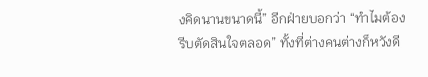งคิดนานขนาดนี้” อีกฝ่ายบอกว่า “ทำไมต้องรีบตัดสินใจตลอด” ทั้งที่ต่างคนต่างก็หวังดี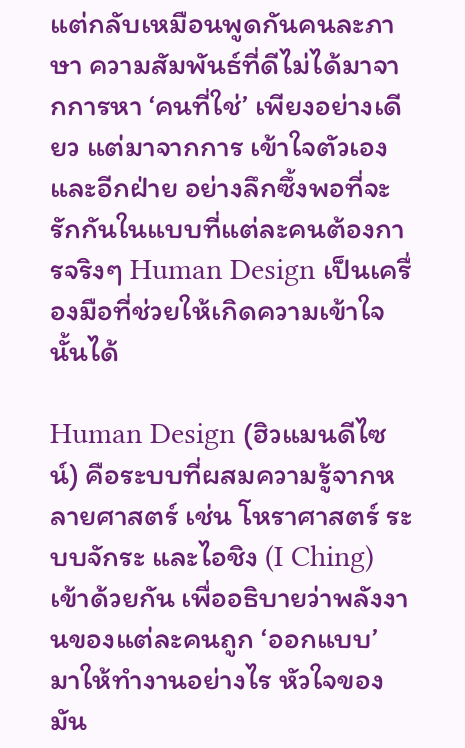แต่กลับเหมือนพูดกันคนละภาษา ความสัมพันธ์ที่ดีไม่ได้มาจากการหา ‘คนที่ใช่’ เพียงอย่างเดียว แต่มาจากการ เข้าใจตัวเองและอีกฝ่าย อย่างลึกซึ้งพอที่จะรักกันในแบบที่แต่ละคนต้องการจริงๆ Human Design เป็นเครื่องมือที่ช่วยให้เกิดความเข้าใจนั้นได้

Human Design (ฮิวแมนดีไซน์) คือระบบที่ผสมความรู้จากหลายศาสตร์ เช่น โหราศาสตร์ ระบบจักระ และไอชิง (I Ching) เข้าด้วยกัน เพื่ออธิบายว่าพลังงานของแต่ละคนถูก ‘ออกแบบ’ มาให้ทำงานอย่างไร หัวใจของมัน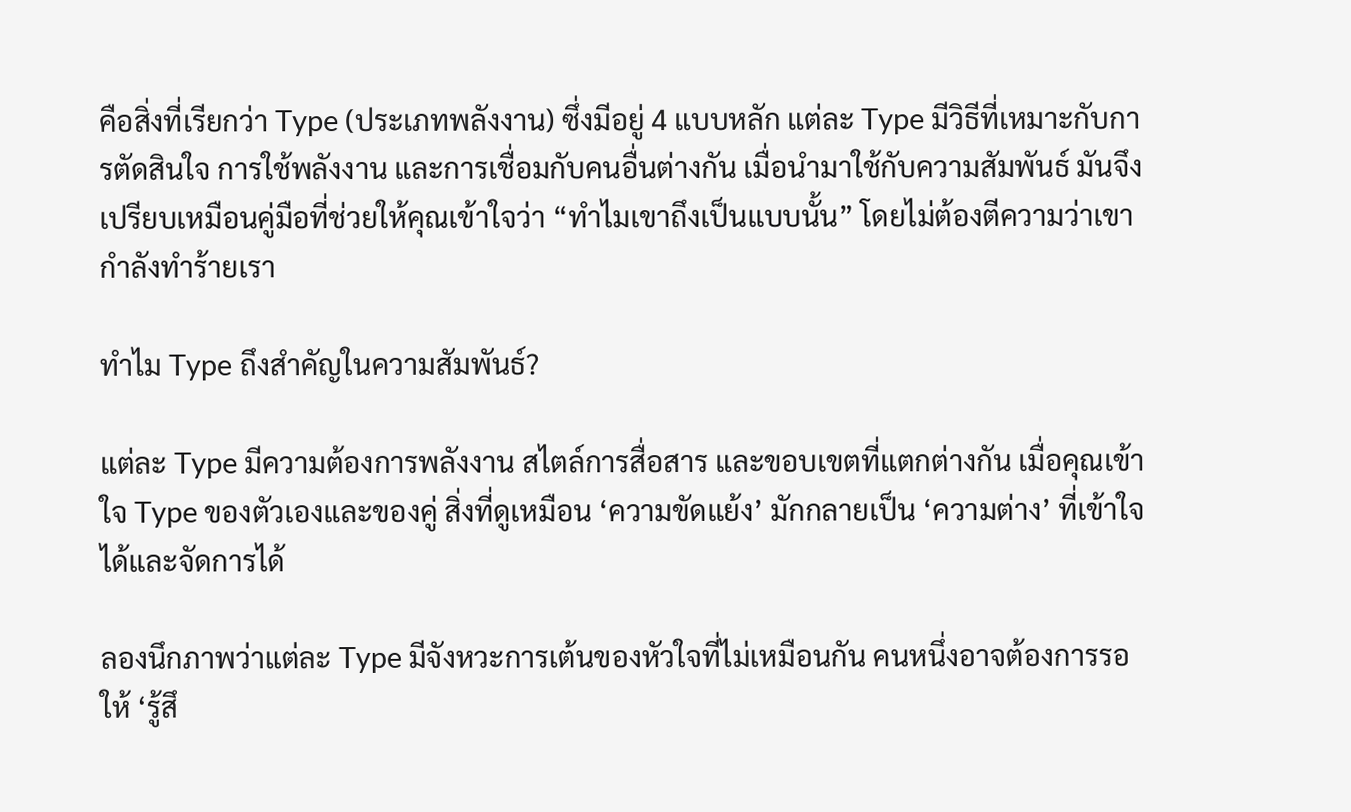คือสิ่งที่เรียกว่า Type (ประเภทพลังงาน) ซึ่งมีอยู่ 4 แบบหลัก แต่ละ Type มีวิธีที่เหมาะกับการตัดสินใจ การใช้พลังงาน และการเชื่อมกับคนอื่นต่างกัน เมื่อนำมาใช้กับความสัมพันธ์ มันจึงเปรียบเหมือนคู่มือที่ช่วยให้คุณเข้าใจว่า “ทำไมเขาถึงเป็นแบบนั้น” โดยไม่ต้องตีความว่าเขากำลังทำร้ายเรา

ทำไม Type ถึงสำคัญในความสัมพันธ์?

แต่ละ Type มีความต้องการพลังงาน สไตล์การสื่อสาร และขอบเขตที่แตกต่างกัน เมื่อคุณเข้าใจ Type ของตัวเองและของคู่ สิ่งที่ดูเหมือน ‘ความขัดแย้ง’ มักกลายเป็น ‘ความต่าง’ ที่เข้าใจได้และจัดการได้

ลองนึกภาพว่าแต่ละ Type มีจังหวะการเต้นของหัวใจที่ไม่เหมือนกัน คนหนึ่งอาจต้องการรอให้ ‘รู้สึ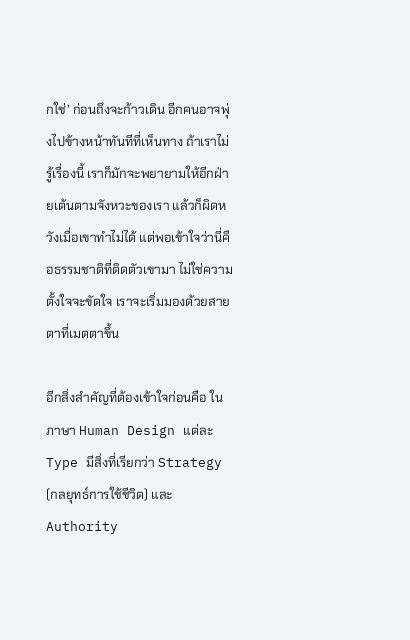กใช่’ ก่อนถึงจะก้าวเดิน อีกคนอาจพุ่งไปข้างหน้าทันทีที่เห็นทาง ถ้าเราไม่รู้เรื่องนี้ เราก็มักจะพยายามให้อีกฝ่ายเต้นตามจังหวะของเรา แล้วก็ผิดหวังเมื่อเขาทำไม่ได้ แต่พอเข้าใจว่านี่คือธรรมชาติที่ติดตัวเขามา ไม่ใช่ความตั้งใจจะขัดใจ เราจะเริ่มมองด้วยสายตาที่เมตตาขึ้น

อีกสิ่งสำคัญที่ต้องเข้าใจก่อนคือ ในภาษา Human Design แต่ละ Type มีสิ่งที่เรียกว่า Strategy (กลยุทธ์การใช้ชีวิต) และ Authority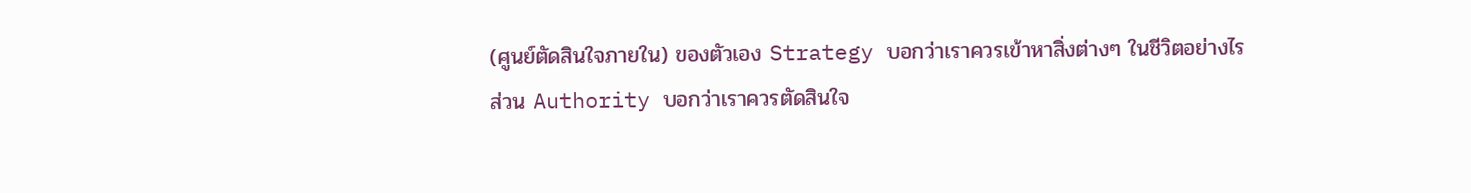(ศูนย์ตัดสินใจภายใน) ของตัวเอง Strategy บอกว่าเราควรเข้าหาสิ่งต่างๆ ในชีวิตอย่างไร ส่วน Authority บอกว่าเราควรตัดสินใจ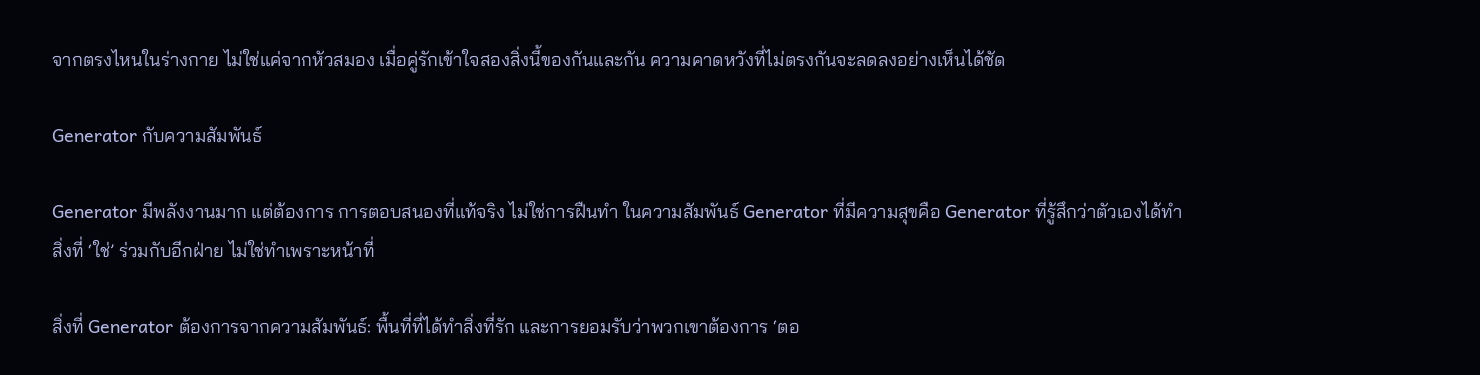จากตรงไหนในร่างกาย ไม่ใช่แค่จากหัวสมอง เมื่อคู่รักเข้าใจสองสิ่งนี้ของกันและกัน ความคาดหวังที่ไม่ตรงกันจะลดลงอย่างเห็นได้ชัด

Generator กับความสัมพันธ์

Generator มีพลังงานมาก แต่ต้องการ การตอบสนองที่แท้จริง ไม่ใช่การฝืนทำ ในความสัมพันธ์ Generator ที่มีความสุขคือ Generator ที่รู้สึกว่าตัวเองได้ทำสิ่งที่ ‘ใช่’ ร่วมกับอีกฝ่าย ไม่ใช่ทำเพราะหน้าที่

สิ่งที่ Generator ต้องการจากความสัมพันธ์: พื้นที่ที่ได้ทำสิ่งที่รัก และการยอมรับว่าพวกเขาต้องการ ‘ตอ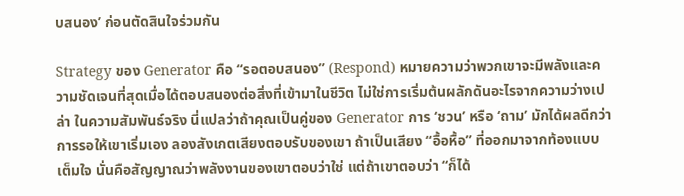บสนอง’ ก่อนตัดสินใจร่วมกัน

Strategy ของ Generator คือ “รอตอบสนอง” (Respond) หมายความว่าพวกเขาจะมีพลังและความชัดเจนที่สุดเมื่อได้ตอบสนองต่อสิ่งที่เข้ามาในชีวิต ไม่ใช่การเริ่มต้นผลักดันอะไรจากความว่างเปล่า ในความสัมพันธ์จริง นี่แปลว่าถ้าคุณเป็นคู่ของ Generator การ ‘ชวน’ หรือ ‘ถาม’ มักได้ผลดีกว่าการรอให้เขาเริ่มเอง ลองสังเกตเสียงตอบรับของเขา ถ้าเป็นเสียง “อื้อหื้อ” ที่ออกมาจากท้องแบบเต็มใจ นั่นคือสัญญาณว่าพลังงานของเขาตอบว่าใช่ แต่ถ้าเขาตอบว่า “ก็ได้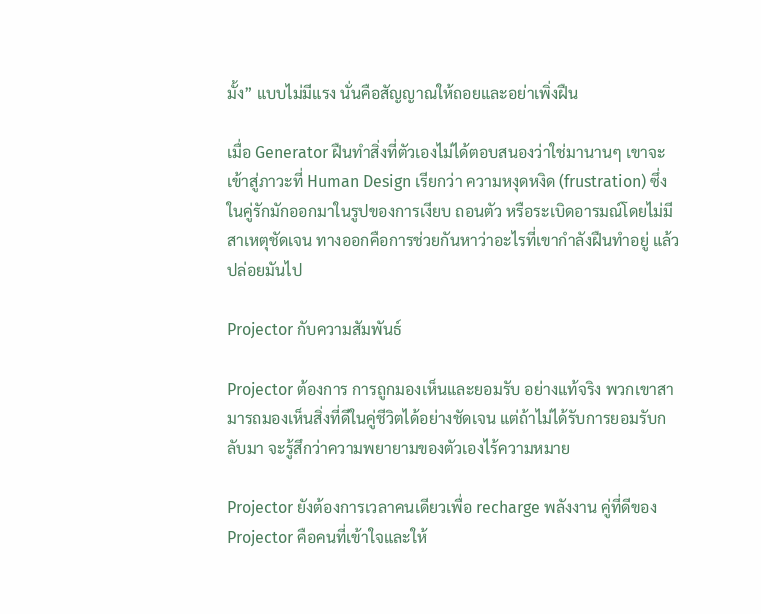มั้ง” แบบไม่มีแรง นั่นคือสัญญาณให้ถอยและอย่าเพิ่งฝืน

เมื่อ Generator ฝืนทำสิ่งที่ตัวเองไม่ได้ตอบสนองว่าใช่มานานๆ เขาจะเข้าสู่ภาวะที่ Human Design เรียกว่า ความหงุดหงิด (frustration) ซึ่งในคู่รักมักออกมาในรูปของการเงียบ ถอนตัว หรือระเบิดอารมณ์โดยไม่มีสาเหตุชัดเจน ทางออกคือการช่วยกันหาว่าอะไรที่เขากำลังฝืนทำอยู่ แล้วปล่อยมันไป

Projector กับความสัมพันธ์

Projector ต้องการ การถูกมองเห็นและยอมรับ อย่างแท้จริง พวกเขาสามารถมองเห็นสิ่งที่ดีในคู่ชีวิตได้อย่างชัดเจน แต่ถ้าไม่ได้รับการยอมรับกลับมา จะรู้สึกว่าความพยายามของตัวเองไร้ความหมาย

Projector ยังต้องการเวลาคนเดียวเพื่อ recharge พลังงาน คู่ที่ดีของ Projector คือคนที่เข้าใจและให้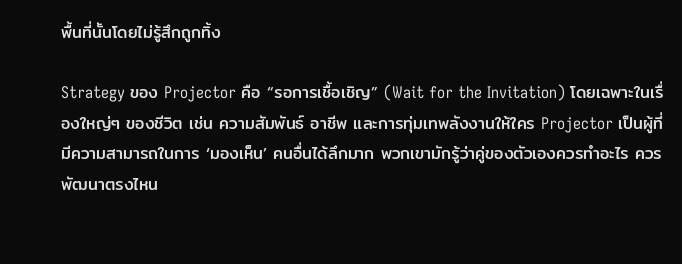พื้นที่นั้นโดยไม่รู้สึกถูกทิ้ง

Strategy ของ Projector คือ “รอการเชื้อเชิญ” (Wait for the Invitation) โดยเฉพาะในเรื่องใหญ่ๆ ของชีวิต เช่น ความสัมพันธ์ อาชีพ และการทุ่มเทพลังงานให้ใคร Projector เป็นผู้ที่มีความสามารถในการ ‘มองเห็น’ คนอื่นได้ลึกมาก พวกเขามักรู้ว่าคู่ของตัวเองควรทำอะไร ควรพัฒนาตรงไหน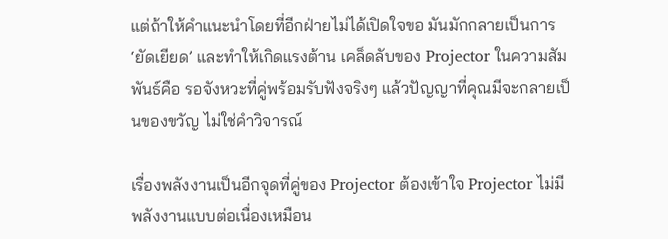แต่ถ้าให้คำแนะนำโดยที่อีกฝ่ายไม่ได้เปิดใจขอ มันมักกลายเป็นการ ‘ยัดเยียด’ และทำให้เกิดแรงต้าน เคล็ดลับของ Projector ในความสัมพันธ์คือ รอจังหวะที่คู่พร้อมรับฟังจริงๆ แล้วปัญญาที่คุณมีจะกลายเป็นของขวัญ ไม่ใช่คำวิจารณ์

เรื่องพลังงานเป็นอีกจุดที่คู่ของ Projector ต้องเข้าใจ Projector ไม่มีพลังงานแบบต่อเนื่องเหมือน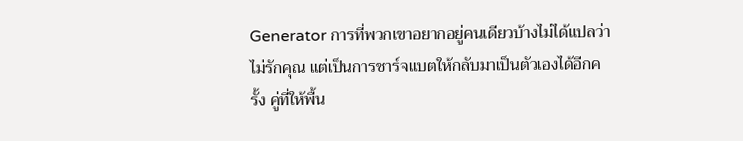Generator การที่พวกเขาอยากอยู่คนเดียวบ้างไม่ได้แปลว่าไม่รักคุณ แต่เป็นการชาร์จแบตให้กลับมาเป็นตัวเองได้อีกครั้ง คู่ที่ให้พื้น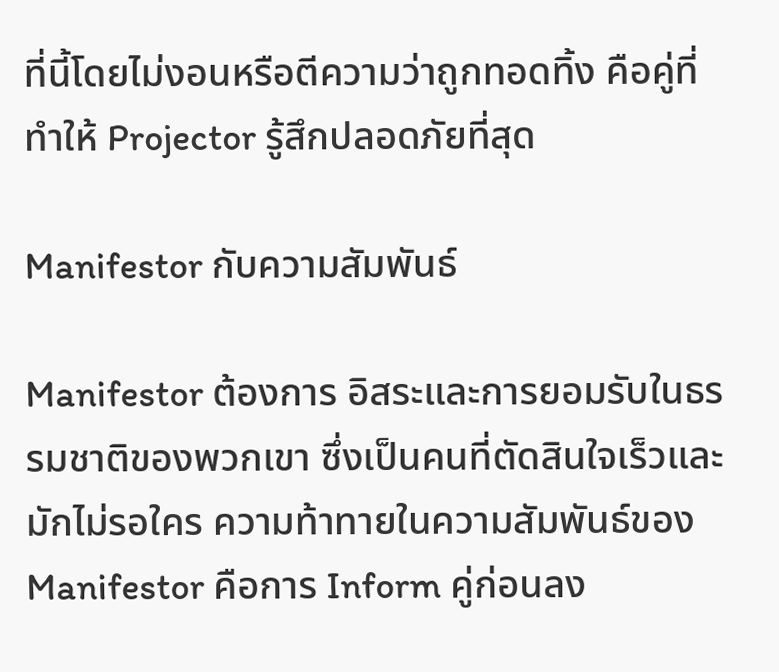ที่นี้โดยไม่งอนหรือตีความว่าถูกทอดทิ้ง คือคู่ที่ทำให้ Projector รู้สึกปลอดภัยที่สุด

Manifestor กับความสัมพันธ์

Manifestor ต้องการ อิสระและการยอมรับในธรรมชาติของพวกเขา ซึ่งเป็นคนที่ตัดสินใจเร็วและมักไม่รอใคร ความท้าทายในความสัมพันธ์ของ Manifestor คือการ Inform คู่ก่อนลง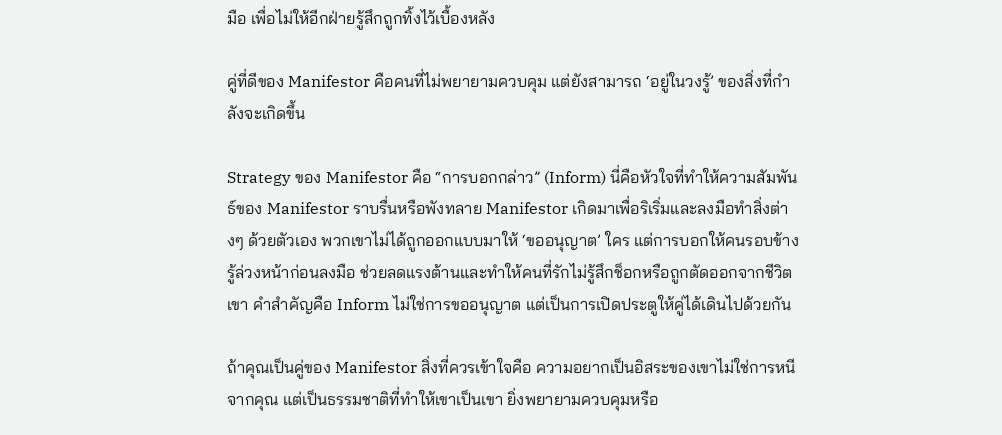มือ เพื่อไม่ให้อีกฝ่ายรู้สึกถูกทิ้งไว้เบื้องหลัง

คู่ที่ดีของ Manifestor คือคนที่ไม่พยายามควบคุม แต่ยังสามารถ ‘อยู่ในวงรู้’ ของสิ่งที่กำลังจะเกิดขึ้น

Strategy ของ Manifestor คือ “การบอกกล่าว” (Inform) นี่คือหัวใจที่ทำให้ความสัมพันธ์ของ Manifestor ราบรื่นหรือพังทลาย Manifestor เกิดมาเพื่อริเริ่มและลงมือทำสิ่งต่างๆ ด้วยตัวเอง พวกเขาไม่ได้ถูกออกแบบมาให้ ‘ขออนุญาต’ ใคร แต่การบอกให้คนรอบข้างรู้ล่วงหน้าก่อนลงมือ ช่วยลดแรงต้านและทำให้คนที่รักไม่รู้สึกช็อกหรือถูกตัดออกจากชีวิตเขา คำสำคัญคือ Inform ไม่ใช่การขออนุญาต แต่เป็นการเปิดประตูให้คู่ได้เดินไปด้วยกัน

ถ้าคุณเป็นคู่ของ Manifestor สิ่งที่ควรเข้าใจคือ ความอยากเป็นอิสระของเขาไม่ใช่การหนีจากคุณ แต่เป็นธรรมชาติที่ทำให้เขาเป็นเขา ยิ่งพยายามควบคุมหรือ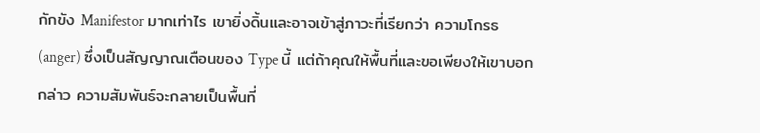กักขัง Manifestor มากเท่าไร เขายิ่งดิ้นและอาจเข้าสู่ภาวะที่เรียกว่า ความโกรธ (anger) ซึ่งเป็นสัญญาณเตือนของ Type นี้ แต่ถ้าคุณให้พื้นที่และขอเพียงให้เขาบอกกล่าว ความสัมพันธ์จะกลายเป็นพื้นที่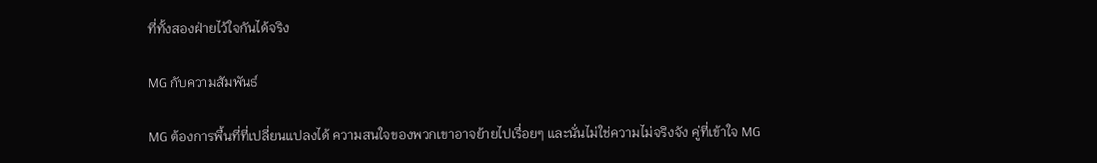ที่ทั้งสองฝ่ายไว้ใจกันได้จริง

MG กับความสัมพันธ์

MG ต้องการพื้นที่ที่เปลี่ยนแปลงได้ ความสนใจของพวกเขาอาจย้ายไปเรื่อยๆ และนั่นไม่ใช่ความไม่จริงจัง คู่ที่เข้าใจ MG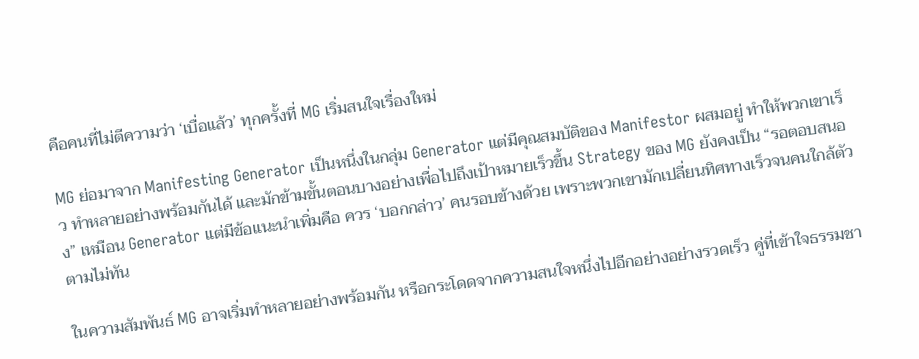คือคนที่ไม่ตีความว่า ‘เบื่อแล้ว’ ทุกครั้งที่ MG เริ่มสนใจเรื่องใหม่

MG ย่อมาจาก Manifesting Generator เป็นหนึ่งในกลุ่ม Generator แต่มีคุณสมบัติของ Manifestor ผสมอยู่ ทำให้พวกเขาเร็ว ทำหลายอย่างพร้อมกันได้ และมักข้ามขั้นตอนบางอย่างเพื่อไปถึงเป้าหมายเร็วขึ้น Strategy ของ MG ยังคงเป็น “รอตอบสนอง” เหมือน Generator แต่มีข้อแนะนำเพิ่มคือ ควร ‘บอกกล่าว’ คนรอบข้างด้วย เพราะพวกเขามักเปลี่ยนทิศทางเร็วจนคนใกล้ตัวตามไม่ทัน

ในความสัมพันธ์ MG อาจเริ่มทำหลายอย่างพร้อมกัน หรือกระโดดจากความสนใจหนึ่งไปอีกอย่างอย่างรวดเร็ว คู่ที่เข้าใจธรรมชา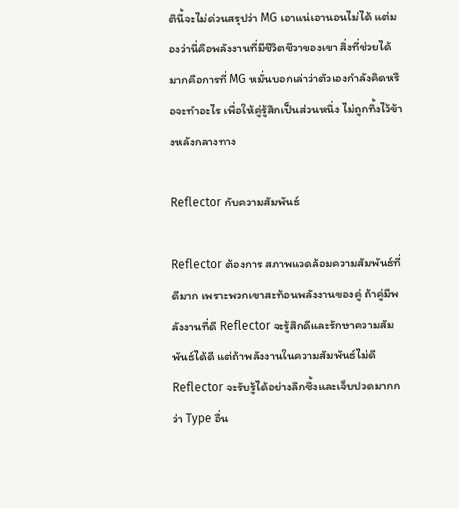ตินี้จะไม่ด่วนสรุปว่า MG เอาแน่เอานอนไม่ได้ แต่มองว่านี่คือพลังงานที่มีชีวิตชีวาของเขา สิ่งที่ช่วยได้มากคือการที่ MG หมั่นบอกเล่าว่าตัวเองกำลังคิดหรือจะทำอะไร เพื่อให้คู่รู้สึกเป็นส่วนหนึ่ง ไม่ถูกทิ้งไว้ข้างหลังกลางทาง

Reflector กับความสัมพันธ์

Reflector ต้องการ สภาพแวดล้อมความสัมพันธ์ที่ดีมาก เพราะพวกเขาสะท้อนพลังงานของคู่ ถ้าคู่มีพลังงานที่ดี Reflector จะรู้สึกดีและรักษาความสัมพันธ์ได้ดี แต่ถ้าพลังงานในความสัมพันธ์ไม่ดี Reflector จะรับรู้ได้อย่างลึกซึ้งและเจ็บปวดมากกว่า Type อื่น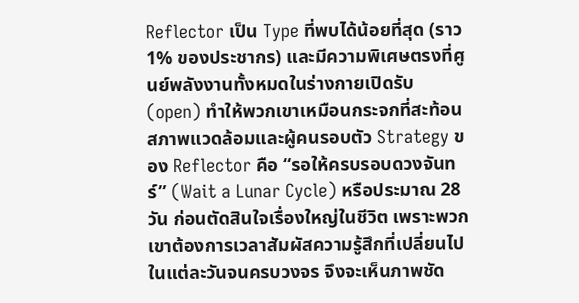Reflector เป็น Type ที่พบได้น้อยที่สุด (ราว 1% ของประชากร) และมีความพิเศษตรงที่ศูนย์พลังงานทั้งหมดในร่างกายเปิดรับ (open) ทำให้พวกเขาเหมือนกระจกที่สะท้อนสภาพแวดล้อมและผู้คนรอบตัว Strategy ของ Reflector คือ “รอให้ครบรอบดวงจันทร์” (Wait a Lunar Cycle) หรือประมาณ 28 วัน ก่อนตัดสินใจเรื่องใหญ่ในชีวิต เพราะพวกเขาต้องการเวลาสัมผัสความรู้สึกที่เปลี่ยนไปในแต่ละวันจนครบวงจร จึงจะเห็นภาพชัด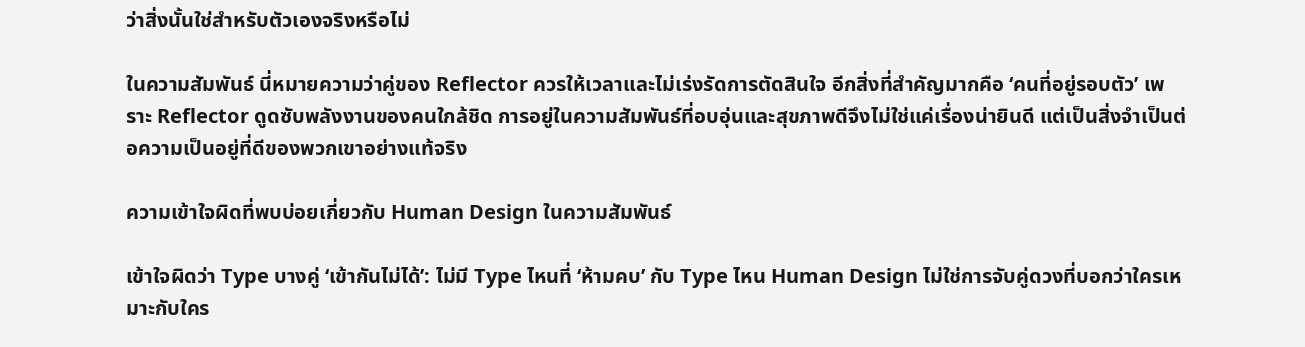ว่าสิ่งนั้นใช่สำหรับตัวเองจริงหรือไม่

ในความสัมพันธ์ นี่หมายความว่าคู่ของ Reflector ควรให้เวลาและไม่เร่งรัดการตัดสินใจ อีกสิ่งที่สำคัญมากคือ ‘คนที่อยู่รอบตัว’ เพราะ Reflector ดูดซับพลังงานของคนใกล้ชิด การอยู่ในความสัมพันธ์ที่อบอุ่นและสุขภาพดีจึงไม่ใช่แค่เรื่องน่ายินดี แต่เป็นสิ่งจำเป็นต่อความเป็นอยู่ที่ดีของพวกเขาอย่างแท้จริง

ความเข้าใจผิดที่พบบ่อยเกี่ยวกับ Human Design ในความสัมพันธ์

เข้าใจผิดว่า Type บางคู่ ‘เข้ากันไม่ได้’: ไม่มี Type ไหนที่ ‘ห้ามคบ’ กับ Type ไหน Human Design ไม่ใช่การจับคู่ดวงที่บอกว่าใครเหมาะกับใคร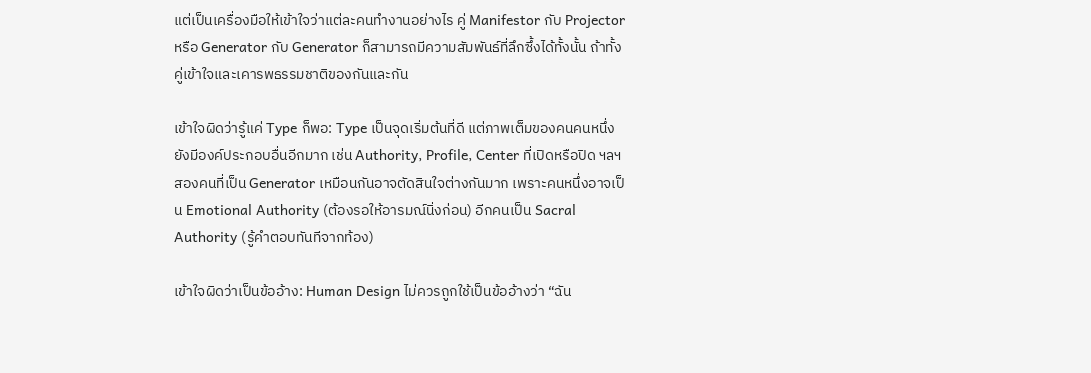แต่เป็นเครื่องมือให้เข้าใจว่าแต่ละคนทำงานอย่างไร คู่ Manifestor กับ Projector หรือ Generator กับ Generator ก็สามารถมีความสัมพันธ์ที่ลึกซึ้งได้ทั้งนั้น ถ้าทั้งคู่เข้าใจและเคารพธรรมชาติของกันและกัน

เข้าใจผิดว่ารู้แค่ Type ก็พอ: Type เป็นจุดเริ่มต้นที่ดี แต่ภาพเต็มของคนคนหนึ่งยังมีองค์ประกอบอื่นอีกมาก เช่น Authority, Profile, Center ที่เปิดหรือปิด ฯลฯ สองคนที่เป็น Generator เหมือนกันอาจตัดสินใจต่างกันมาก เพราะคนหนึ่งอาจเป็น Emotional Authority (ต้องรอให้อารมณ์นิ่งก่อน) อีกคนเป็น Sacral Authority (รู้คำตอบทันทีจากท้อง)

เข้าใจผิดว่าเป็นข้ออ้าง: Human Design ไม่ควรถูกใช้เป็นข้ออ้างว่า “ฉัน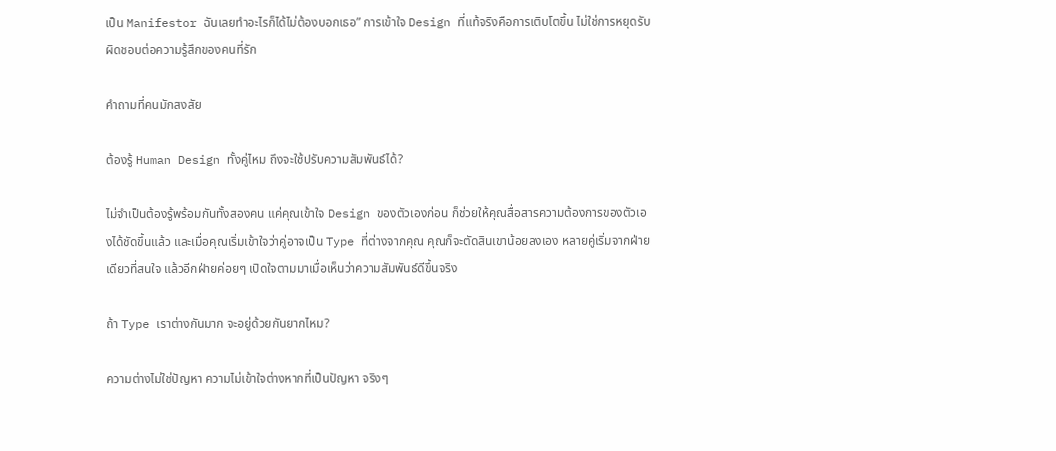เป็น Manifestor ฉันเลยทำอะไรก็ได้ไม่ต้องบอกเธอ” การเข้าใจ Design ที่แท้จริงคือการเติบโตขึ้น ไม่ใช่การหยุดรับผิดชอบต่อความรู้สึกของคนที่รัก

คำถามที่คนมักสงสัย

ต้องรู้ Human Design ทั้งคู่ไหม ถึงจะใช้ปรับความสัมพันธ์ได้?

ไม่จำเป็นต้องรู้พร้อมกันทั้งสองคน แค่คุณเข้าใจ Design ของตัวเองก่อน ก็ช่วยให้คุณสื่อสารความต้องการของตัวเองได้ชัดขึ้นแล้ว และเมื่อคุณเริ่มเข้าใจว่าคู่อาจเป็น Type ที่ต่างจากคุณ คุณก็จะตัดสินเขาน้อยลงเอง หลายคู่เริ่มจากฝ่ายเดียวที่สนใจ แล้วอีกฝ่ายค่อยๆ เปิดใจตามมาเมื่อเห็นว่าความสัมพันธ์ดีขึ้นจริง

ถ้า Type เราต่างกันมาก จะอยู่ด้วยกันยากไหม?

ความต่างไม่ใช่ปัญหา ความไม่เข้าใจต่างหากที่เป็นปัญหา จริงๆ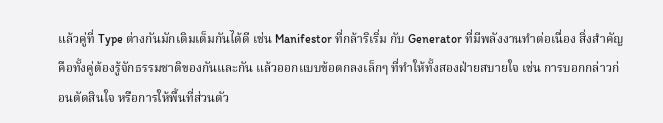แล้วคู่ที่ Type ต่างกันมักเติมเต็มกันได้ดี เช่น Manifestor ที่กล้าริเริ่ม กับ Generator ที่มีพลังงานทำต่อเนื่อง สิ่งสำคัญคือทั้งคู่ต้องรู้จักธรรมชาติของกันและกัน แล้วออกแบบข้อตกลงเล็กๆ ที่ทำให้ทั้งสองฝ่ายสบายใจ เช่น การบอกกล่าวก่อนตัดสินใจ หรือการให้พื้นที่ส่วนตัว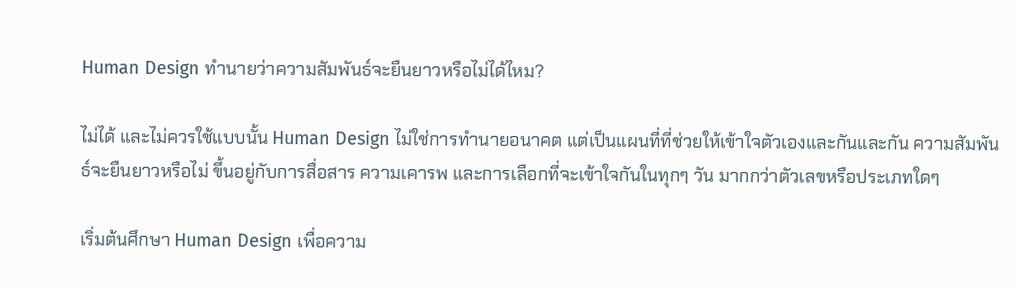Human Design ทำนายว่าความสัมพันธ์จะยืนยาวหรือไม่ได้ไหม?

ไม่ได้ และไม่ควรใช้แบบนั้น Human Design ไม่ใช่การทำนายอนาคต แต่เป็นแผนที่ที่ช่วยให้เข้าใจตัวเองและกันและกัน ความสัมพันธ์จะยืนยาวหรือไม่ ขึ้นอยู่กับการสื่อสาร ความเคารพ และการเลือกที่จะเข้าใจกันในทุกๆ วัน มากกว่าตัวเลขหรือประเภทใดๆ

เริ่มต้นศึกษา Human Design เพื่อความ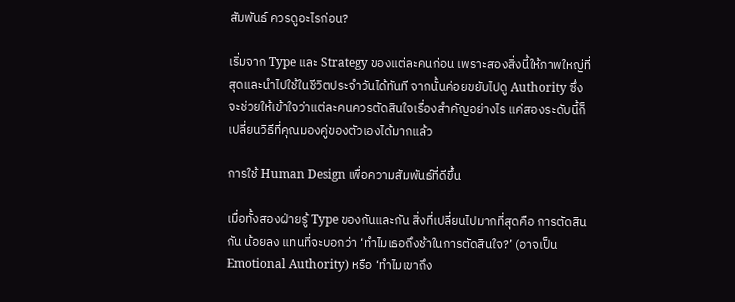สัมพันธ์ ควรดูอะไรก่อน?

เริ่มจาก Type และ Strategy ของแต่ละคนก่อน เพราะสองสิ่งนี้ให้ภาพใหญ่ที่สุดและนำไปใช้ในชีวิตประจำวันได้ทันที จากนั้นค่อยขยับไปดู Authority ซึ่งจะช่วยให้เข้าใจว่าแต่ละคนควรตัดสินใจเรื่องสำคัญอย่างไร แค่สองระดับนี้ก็เปลี่ยนวิธีที่คุณมองคู่ของตัวเองได้มากแล้ว

การใช้ Human Design เพื่อความสัมพันธ์ที่ดีขึ้น

เมื่อทั้งสองฝ่ายรู้ Type ของกันและกัน สิ่งที่เปลี่ยนไปมากที่สุดคือ การตัดสินกัน น้อยลง แทนที่จะบอกว่า ‘ทำไมเธอถึงช้าในการตัดสินใจ?’ (อาจเป็น Emotional Authority) หรือ ‘ทำไมเขาถึง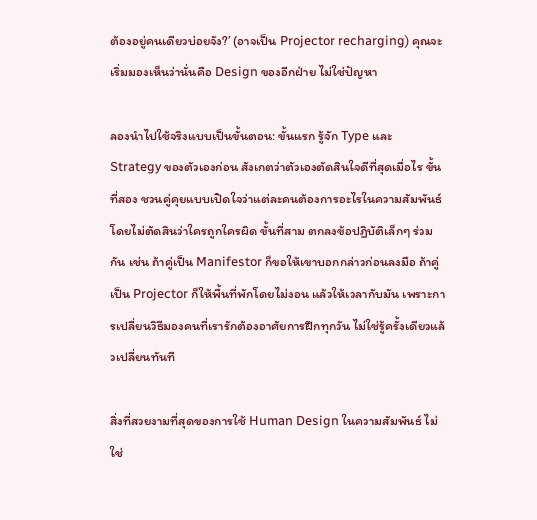ต้องอยู่คนเดียวบ่อยจัง?’ (อาจเป็น Projector recharging) คุณจะเริ่มมองเห็นว่านั่นคือ Design ของอีกฝ่าย ไม่ใช่ปัญหา

ลองนำไปใช้จริงแบบเป็นขั้นตอน: ขั้นแรก รู้จัก Type และ Strategy ของตัวเองก่อน สังเกตว่าตัวเองตัดสินใจดีที่สุดเมื่อไร ขั้นที่สอง ชวนคู่คุยแบบเปิดใจว่าแต่ละคนต้องการอะไรในความสัมพันธ์ โดยไม่ตัดสินว่าใครถูกใครผิด ขั้นที่สาม ตกลงข้อปฏิบัติเล็กๆ ร่วมกัน เช่น ถ้าคู่เป็น Manifestor ก็ขอให้เขาบอกกล่าวก่อนลงมือ ถ้าคู่เป็น Projector ก็ให้พื้นที่พักโดยไม่งอน แล้วให้เวลากับมัน เพราะการเปลี่ยนวิธีมองคนที่เรารักต้องอาศัยการฝึกทุกวัน ไม่ใช่รู้ครั้งเดียวแล้วเปลี่ยนทันที

สิ่งที่สวยงามที่สุดของการใช้ Human Design ในความสัมพันธ์ ไม่ใช่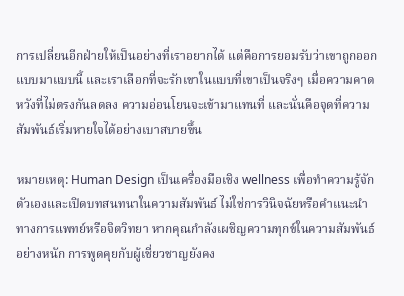การเปลี่ยนอีกฝ่ายให้เป็นอย่างที่เราอยากได้ แต่คือการยอมรับว่าเขาถูกออกแบบมาแบบนี้ และเราเลือกที่จะรักเขาในแบบที่เขาเป็นจริงๆ เมื่อความคาดหวังที่ไม่ตรงกันลดลง ความอ่อนโยนจะเข้ามาแทนที่ และนั่นคือจุดที่ความสัมพันธ์เริ่มหายใจได้อย่างเบาสบายขึ้น

หมายเหตุ: Human Design เป็นเครื่องมือเชิง wellness เพื่อทำความรู้จักตัวเองและเปิดบทสนทนาในความสัมพันธ์ ไม่ใช่การวินิจฉัยหรือคำแนะนำทางการแพทย์หรือจิตวิทยา หากคุณกำลังเผชิญความทุกข์ในความสัมพันธ์อย่างหนัก การพูดคุยกับผู้เชี่ยวชาญยังคง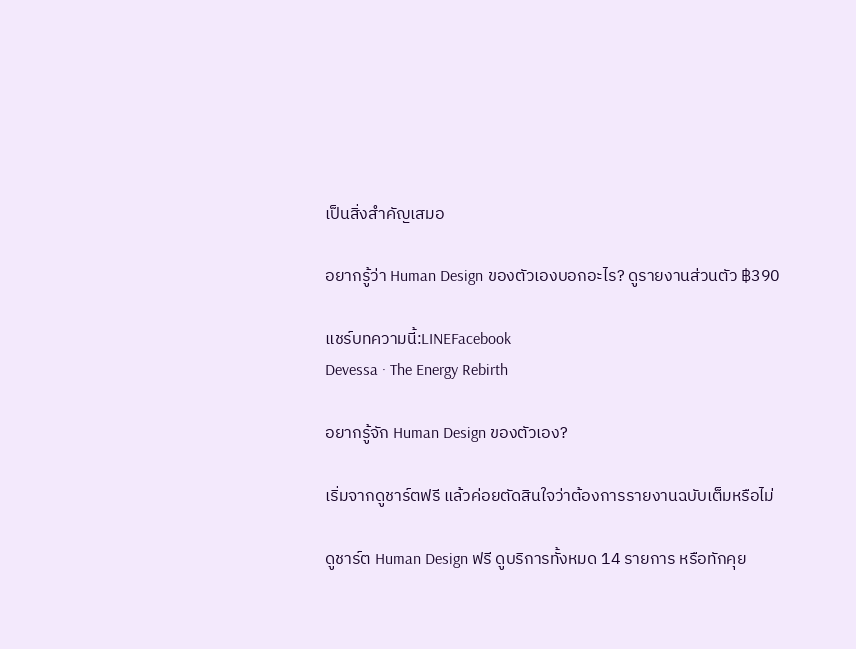เป็นสิ่งสำคัญเสมอ

อยากรู้ว่า Human Design ของตัวเองบอกอะไร? ดูรายงานส่วนตัว ฿390

แชร์บทความนี้:LINEFacebook
Devessa · The Energy Rebirth

อยากรู้จัก Human Design ของตัวเอง?

เริ่มจากดูชาร์ตฟรี แล้วค่อยตัดสินใจว่าต้องการรายงานฉบับเต็มหรือไม่

ดูชาร์ต Human Design ฟรี ดูบริการทั้งหมด 14 รายการ หรือทักคุย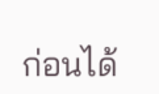ก่อนได้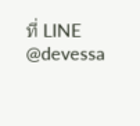ที่ LINE @devessa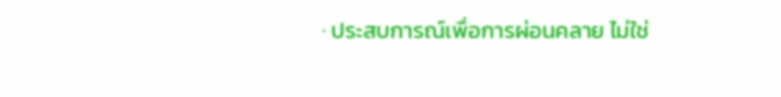· ประสบการณ์เพื่อการผ่อนคลาย ไม่ใช่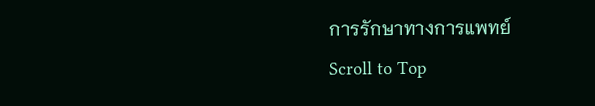การรักษาทางการแพทย์
Scroll to Top